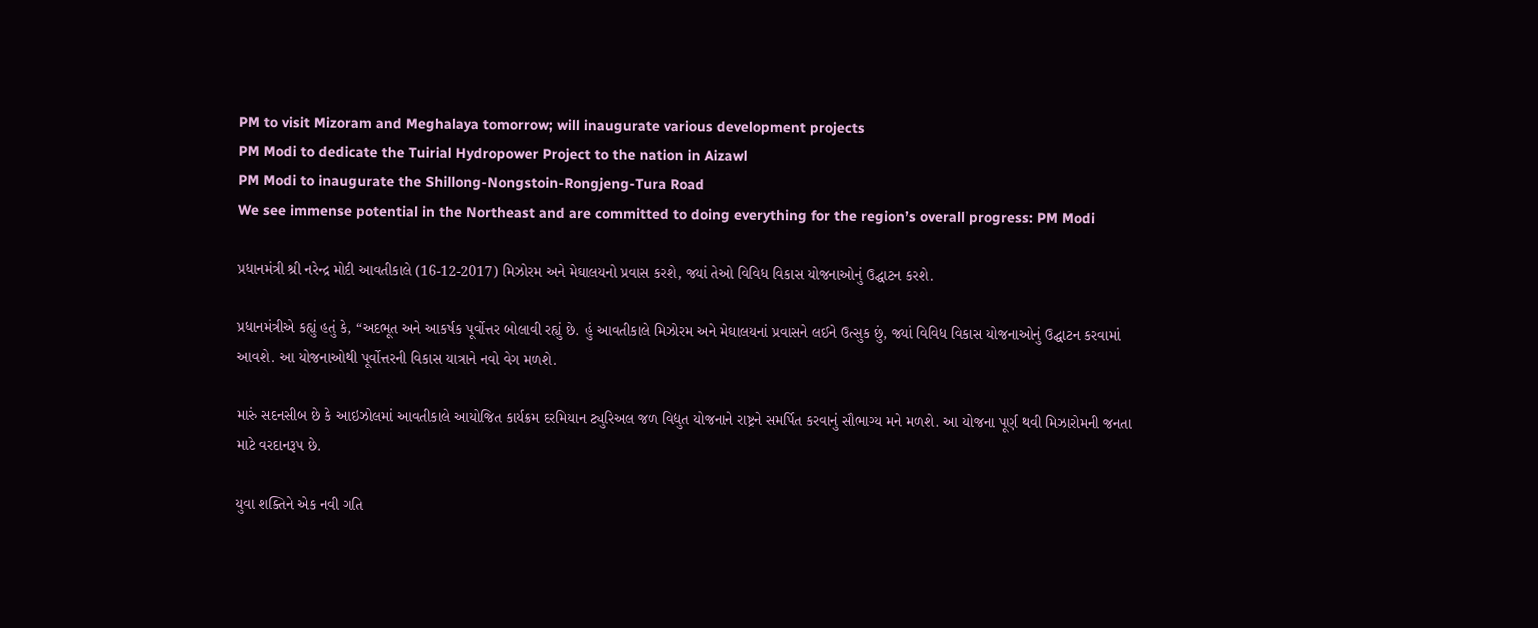PM to visit Mizoram and Meghalaya tomorrow; will inaugurate various development projects
PM Modi to dedicate the Tuirial Hydropower Project to the nation in Aizawl
PM Modi to inaugurate the Shillong-Nongstoin-Rongjeng-Tura Road
We see immense potential in the Northeast and are committed to doing everything for the region’s overall progress: PM Modi

પ્રધાનમંત્રી શ્રી નરેન્દ્ર મોદી આવતીકાલે (16-12-2017) મિઝોરમ અને મેઘાલયનો પ્રવાસ કરશે, જ્યાં તેઓ વિવિધ વિકાસ યોજનાઓનું ઉદ્ઘાટન કરશે.

પ્રધાનમંત્રીએ કહ્યું હતું કે, “અદભૂત અને આકર્ષક પૂર્વોત્તર બોલાવી રહ્યું છે. હું આવતીકાલે મિઝોરમ અને મેઘાલયનાં પ્રવાસને લઈને ઉત્સુક છું, જ્યાં વિવિધ વિકાસ યોજનાઓનું ઉદ્ઘાટન કરવામાં આવશે. આ યોજનાઓથી પૂર્વોત્તરની વિકાસ યાત્રાને નવો વેગ મળશે.

મારું સદનસીબ છે કે આઇઝોલમાં આવતીકાલે આયોજિત કાર્યક્રમ દરમિયાન ટ્યુરિઅલ જળ વિદ્યુત યોજનાને રાષ્ટ્રને સમર્પિત કરવાનું સૌભાગ્ય મને મળશે. આ યોજના પૂર્ણ થવી મિઝારોમની જનતા માટે વરદાનરૂપ છે.

યુવા શક્તિને એક નવી ગતિ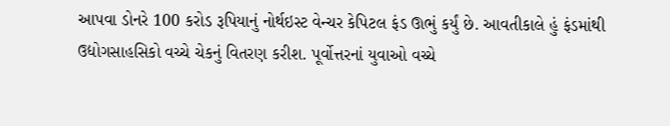આપવા ડોનરે 100 કરોડ રૂપિયાનું નોર્થઇસ્ટ વેન્ચર કેપિટલ ફંડ ઊભું કર્યું છે. આવતીકાલે હું ફંડમાંથી ઉદ્યોગસાહસિકો વચ્ચે ચેકનું વિતરણ કરીશ. પૂર્વોત્તરનાં યુવાઓ વચ્ચે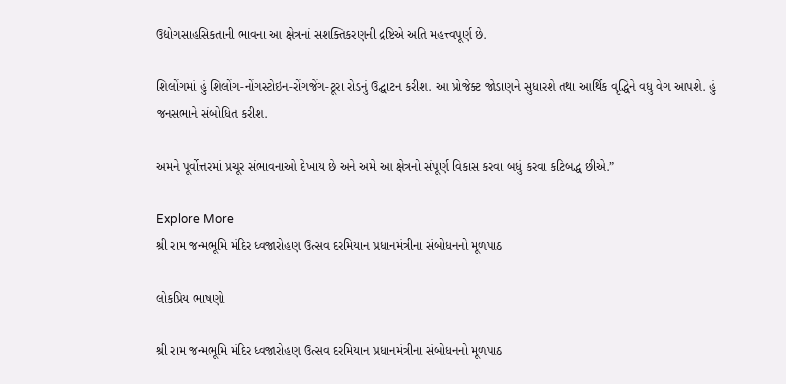ઉદ્યોગસાહસિકતાની ભાવના આ ક્ષેત્રનાં સશક્તિકરણની દ્રષ્ટિએ અતિ મહત્ત્વપૂર્ણ છે.

શિલોંગમાં હું શિલોંગ-નોંગસ્ટોઇન-રોંગજેંગ-ટૂરા રોડનું ઉદ્ઘાટન કરીશ. આ પ્રોજેક્ટ જોડાણને સુધારશે તથા આર્થિક વૃદ્ધિને વધુ વેગ આપશે. હું જનસભાને સંબોધિત કરીશ.

અમને પૂર્વોત્તરમાં પ્રચૂર સંભાવનાઓ દેખાય છે અને અમે આ ક્ષેત્રનો સંપૂર્ણ વિકાસ કરવા બધું કરવા કટિબદ્ધ છીએ.”

Explore More
શ્રી રામ જન્મભૂમિ મંદિર ધ્વજારોહણ ઉત્સવ દરમિયાન પ્રધાનમંત્રીના સંબોધનનો મૂળપાઠ

લોકપ્રિય ભાષણો

શ્રી રામ જન્મભૂમિ મંદિર ધ્વજારોહણ ઉત્સવ દરમિયાન પ્રધાનમંત્રીના સંબોધનનો મૂળપાઠ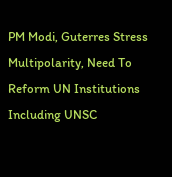PM Modi, Guterres Stress Multipolarity, Need To Reform UN Institutions Including UNSC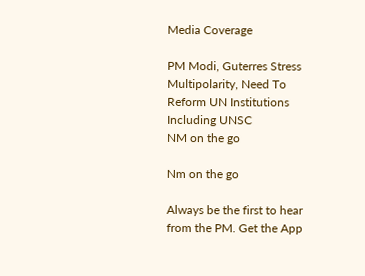Media Coverage

PM Modi, Guterres Stress Multipolarity, Need To Reform UN Institutions Including UNSC
NM on the go

Nm on the go

Always be the first to hear from the PM. Get the App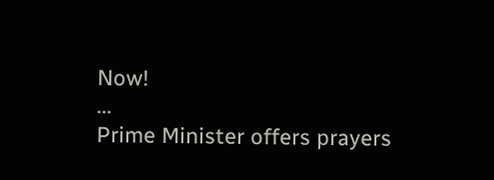Now!
...
Prime Minister offers prayers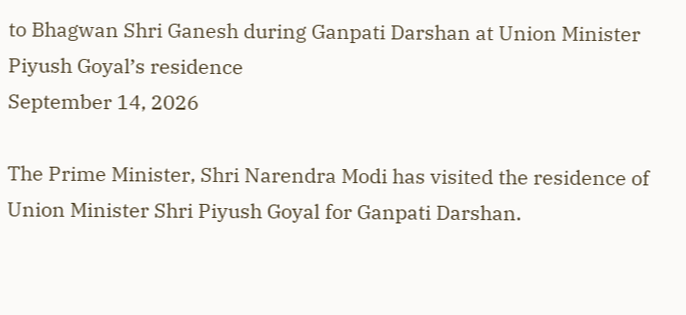to Bhagwan Shri Ganesh during Ganpati Darshan at Union Minister Piyush Goyal’s residence
September 14, 2026

The Prime Minister, Shri Narendra Modi has visited the residence of Union Minister Shri Piyush Goyal for Ganpati Darshan.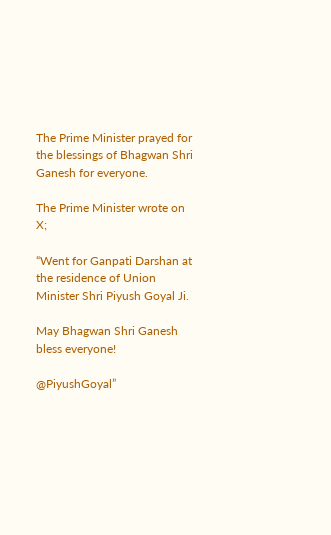The Prime Minister prayed for the blessings of Bhagwan Shri Ganesh for everyone.

The Prime Minister wrote on X;

“Went for Ganpati Darshan at the residence of Union Minister Shri Piyush Goyal Ji.

May Bhagwan Shri Ganesh bless everyone!

@PiyushGoyal”